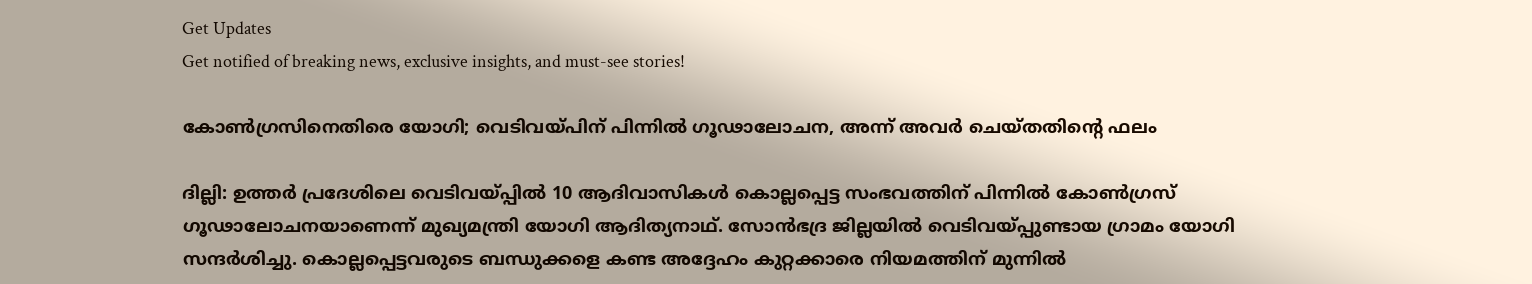Get Updates
Get notified of breaking news, exclusive insights, and must-see stories!

കോണ്‍ഗ്രസിനെതിരെ യോഗി; വെടിവയ്പിന് പിന്നില്‍ ഗൂഢാലോചന, അന്ന് അവര്‍ ചെയ്തതിന്റെ ഫലം

ദില്ലി: ഉത്തര്‍ പ്രദേശിലെ വെടിവയ്പ്പില്‍ 10 ആദിവാസികള്‍ കൊല്ലപ്പെട്ട സംഭവത്തിന് പിന്നില്‍ കോണ്‍ഗ്രസ് ഗൂഢാലോചനയാണെന്ന് മുഖ്യമന്ത്രി യോഗി ആദിത്യനാഥ്. സോന്‍ഭദ്ര ജില്ലയില്‍ വെടിവയ്പ്പുണ്ടായ ഗ്രാമം യോഗി സന്ദര്‍ശിച്ചു. കൊല്ലപ്പെട്ടവരുടെ ബന്ധുക്കളെ കണ്ട അദ്ദേഹം കുറ്റക്കാരെ നിയമത്തിന് മുന്നില്‍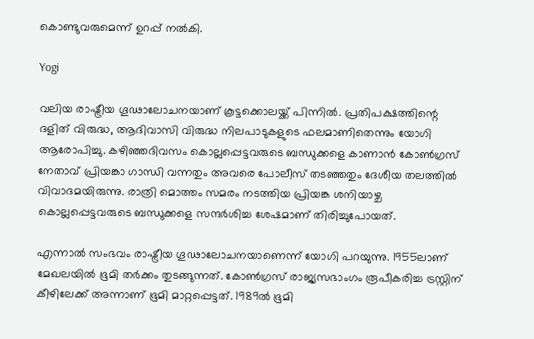കൊണ്ടുവരുമെന്ന് ഉറപ്പ് നല്‍കി.

Yogi

വലിയ രാഷ്ട്രീയ ഗൂഢാലോചനയാണ് കൂട്ടക്കൊലയ്ക്ക് പിന്നില്‍. പ്രതിപക്ഷത്തിന്റെ ദളിത് വിരുദ്ധ, ആദിവാസി വിരുദ്ധ നിലപാടുകളുടെ ഫലമാണിതെന്നും യോഗി ആരോപിച്ചു. കഴിഞ്ഞദിവസം കൊല്ലപ്പെട്ടവരുടെ ബന്ധുക്കളെ കാണാന്‍ കോണ്‍ഗ്രസ് നേതാവ് പ്രിയങ്കാ ഗാന്ധി വന്നതും അവരെ പോലീസ് തടഞ്ഞതും ദേശീയ തലത്തില്‍ വിവാദമയിരുന്നു. രാത്രി മൊത്തം സമരം നടത്തിയ പ്രിയങ്ക ശനിയാഴ്ച കൊല്ലപ്പെട്ടവരുടെ ബന്ധുക്കളെ സന്ദര്‍ശിച്ച ശേഷമാണ് തിരിച്ചുപോയത്.

എന്നാല്‍ സംഭവം രാഷ്ട്രീയ ഗൂഢാലോചനയാണെന്ന് യോഗി പറയുന്നു. 1955ലാണ് മേഖലയില്‍ ഭൂമി തര്‍ക്കം തുടങ്ങുന്നത്. കോണ്‍ഗ്രസ് രാജ്യസഭാംഗം രൂപീകരിച്ച ട്രസ്റ്റിന് കീഴിലേക്ക് അന്നാണ് ഭൂമി മാറ്റപ്പെട്ടത്. 1989ല്‍ ഭൂമി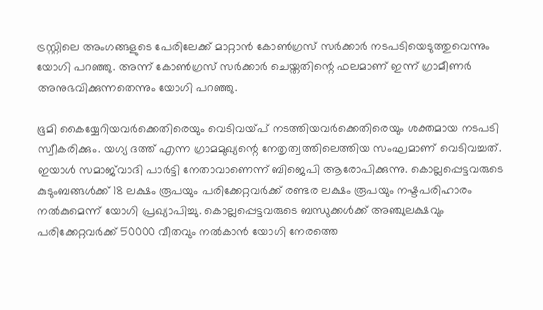ട്രസ്റ്റിലെ അംഗങ്ങളുടെ പേരിലേക്ക് മാറ്റാന്‍ കോണ്‍ഗ്രസ് സര്‍ക്കാര്‍ നടപടിയെടുത്തുവെന്നും യോഗി പറഞ്ഞു. അന്ന് കോണ്‍ഗ്രസ് സര്‍ക്കാര്‍ ചെയ്തതിന്റെ ഫലമാണ് ഇന്ന് ഗ്രാമീണര്‍ അനുഭവിക്കുന്നതെന്നും യോഗി പറഞ്ഞു.

ഭൂമി കൈയ്യേറിയവര്‍ക്കെതിരെയും വെടിവയ്പ് നടത്തിയവര്‍ക്കെതിരെയും ശക്തമായ നടപടി സ്വീകരിക്കും. യഗ്യ ദത്ത് എന്ന ഗ്രാമമുഖ്യന്റെ നേതൃത്വത്തിലെത്തിയ സംഘമാണ് വെടിവച്ചത്. ഇയാള്‍ സമാജ്‌വാദി പാര്‍ട്ടി നേതാവാണെന്ന് ബിജെപി ആരോപിക്കുന്നു. കൊല്ലപ്പെട്ടവരുടെ കുടുംബങ്ങള്‍ക്ക് 18 ലക്ഷം രൂപയും പരിക്കേറ്റവര്‍ക്ക് രണ്ടര ലക്ഷം രൂപയും നഷ്ടപരിഹാരം നല്‍കുമെന്ന് യോഗി പ്രഖ്യാപിച്ചു. കൊല്ലപ്പെട്ടവരുടെ ബന്ധുക്കള്‍ക്ക് അഞ്ചുലക്ഷവും പരിക്കേറ്റവര്‍ക്ക് 50000 വീതവും നല്‍കാന്‍ യോഗി നേരത്തെ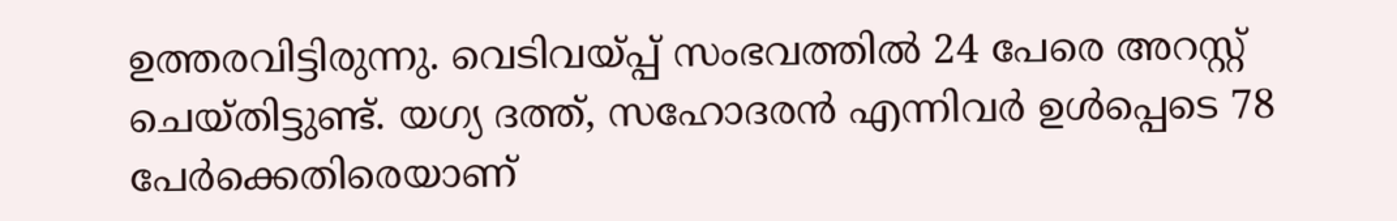ഉത്തരവിട്ടിരുന്നു. വെടിവയ്പ്പ് സംഭവത്തില്‍ 24 പേരെ അറസ്റ്റ് ചെയ്തിട്ടുണ്ട്. യഗ്യ ദത്ത്, സഹോദരന്‍ എന്നിവര്‍ ഉള്‍പ്പെടെ 78 പേര്‍ക്കെതിരെയാണ്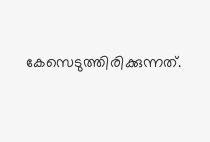കേസെടുത്തിരിക്കുന്നത്.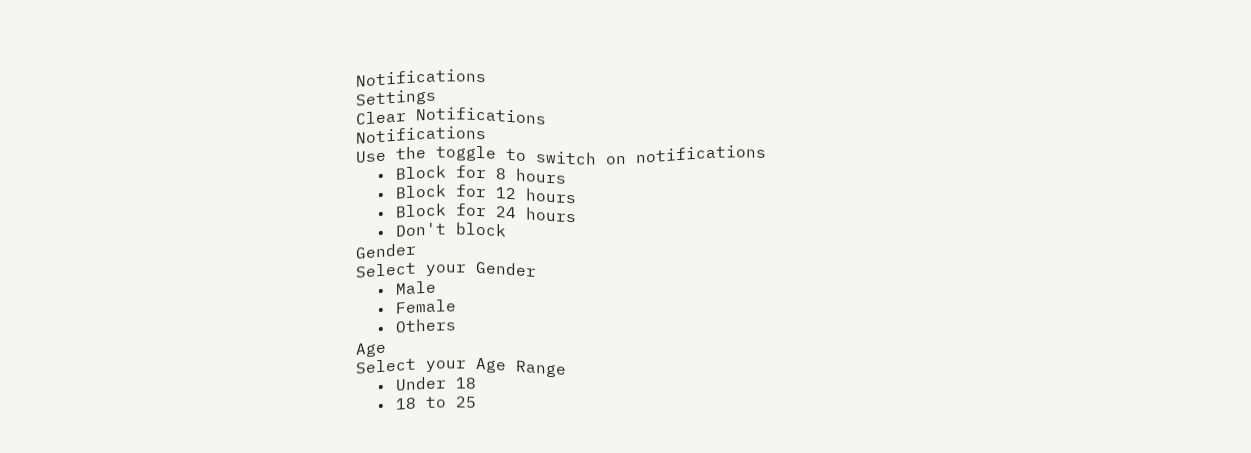Notifications
Settings
Clear Notifications
Notifications
Use the toggle to switch on notifications
  • Block for 8 hours
  • Block for 12 hours
  • Block for 24 hours
  • Don't block
Gender
Select your Gender
  • Male
  • Female
  • Others
Age
Select your Age Range
  • Under 18
  • 18 to 25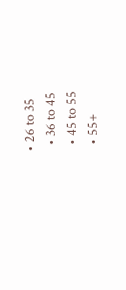• 26 to 35
  • 36 to 45
  • 45 to 55
  • 55+